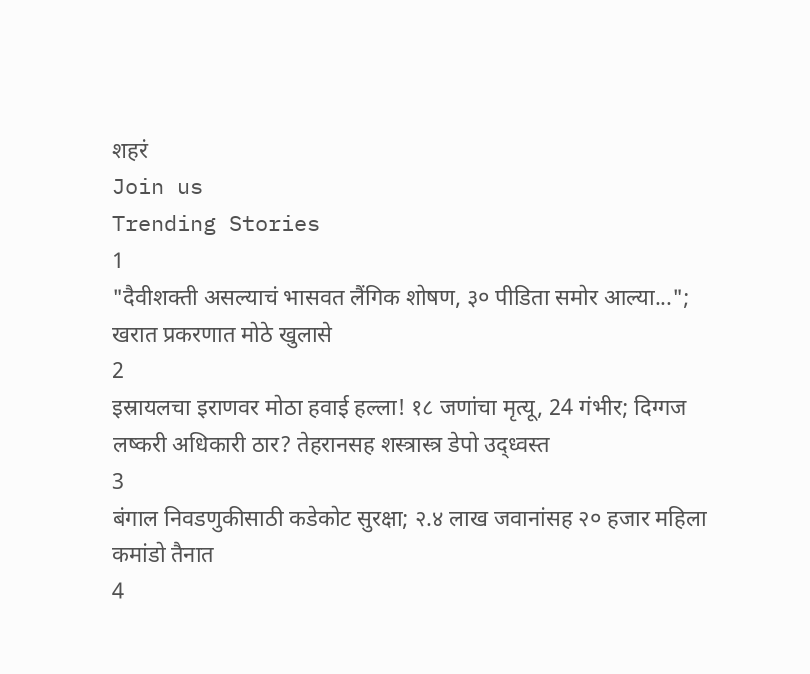शहरं
Join us
Trending Stories
1
"दैवीशक्ती असल्याचं भासवत लैंगिक शोषण, ३० पीडिता समोर आल्या..."; खरात प्रकरणात मोठे खुलासे
2
इस्रायलचा इराणवर मोठा हवाई हल्ला! १८ जणांचा मृत्यू, 24 गंभीर; दिग्गज लष्करी अधिकारी ठार? तेहरानसह शस्त्रास्त्र डेपो उद्ध्वस्त
3
बंगाल निवडणुकीसाठी कडेकोट सुरक्षा; २.४ लाख जवानांसह २० हजार महिला कमांडो तैनात
4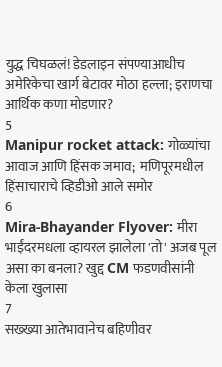युद्ध चिघळलं! डेडलाइन संपण्याआधीच अमेरिकेचा खार्ग बेटावर मोठा हल्ला; इराणचा आर्थिक कणा मोडणार?
5
Manipur rocket attack: गोळ्यांचा आवाज आणि हिंसक जमाव;  मणिपूरमधील हिंसाचाराचे व्हिडीओ आले समोर
6
Mira-Bhayander Flyover: मीरा भाईंदरमधला व्हायरल झालेला 'तो' अजब पूल असा का बनला? खुद्द CM फडणवीसांनी केला खुलासा
7
सख्ख्या आतेभावानेच बहिणीवर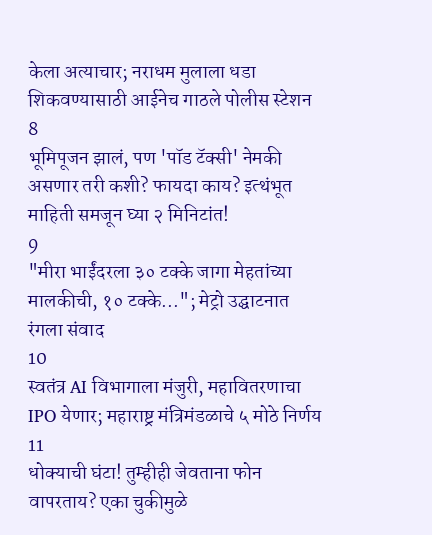केला अत्याचार; नराधम मुलाला धडा शिकवण्यासाठी आईनेच गाठले पोलीस स्टेशन
8
भूमिपूजन झालं, पण 'पॉड टॅक्सी' नेमकी असणार तरी कशी? फायदा काय? इत्थंभूत माहिती समजून घ्या २ मिनिटांत!
9
"मीरा भाईंदरला ३० टक्के जागा मेहतांच्या मालकीची, १० टक्के..."; मेट्रो उद्घाटनात रंगला संवाद
10
स्वतंत्र AI विभागाला मंजुरी, महावितरणाचा IPO येणार; महाराष्ट्र मंत्रिमंडळाचे ५ मोठे निर्णय
11
धोक्याची घंटा! तुम्हीही जेवताना फोन वापरताय? एका चुकीमुळे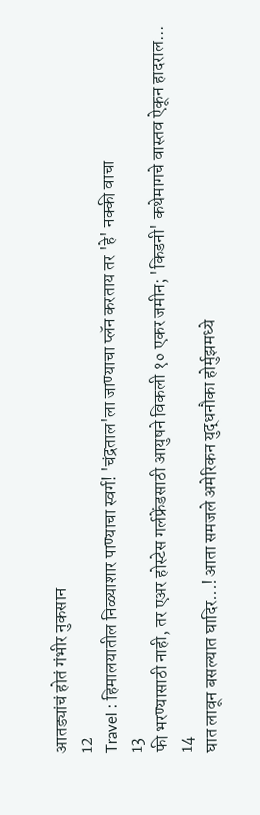आतड्यांचं होतं गंभीर नुकसान
12
Travel : हिमालयातील निळ्याशार पाण्याचा स्वर्ग! 'चंद्रताल'ला जाण्याचा प्लॅन करताय तर 'हे' नक्की वाचा
13
फी भरण्यासाठी नाही, तर एअर होस्टेस गर्लफ्रेंडसाठी आयुषने विकली १० एकर जमीन; 'किडनी' कथेमागचे वास्तव ऐकून हादराल...
14
घात लावून बसल्यात घादिर...! आता समजले अमेरिकन युद्धनौका होर्मुझमध्ये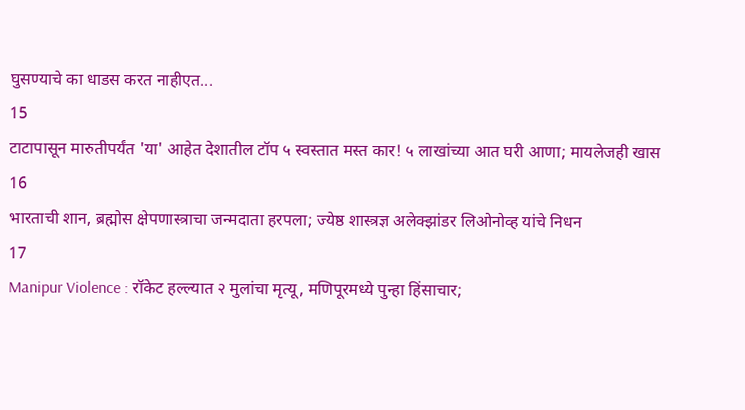घुसण्याचे का धाडस करत नाहीएत...
15
टाटापासून मारुतीपर्यंत 'या' आहेत देशातील टॉप ५ स्वस्तात मस्त कार! ५ लाखांच्या आत घरी आणा; मायलेजही खास
16
भारताची शान, ब्रह्मोस क्षेपणास्त्राचा जन्मदाता हरपला; ज्येष्ठ शास्त्रज्ञ अलेक्झांडर लिओनोव्ह यांचे निधन
17
Manipur Violence : रॉकेट हल्ल्यात २ मुलांचा मृत्यू, मणिपूरमध्ये पुन्हा हिंसाचार;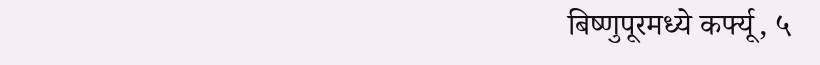बिष्णुपूरमध्ये कर्फ्यू, ५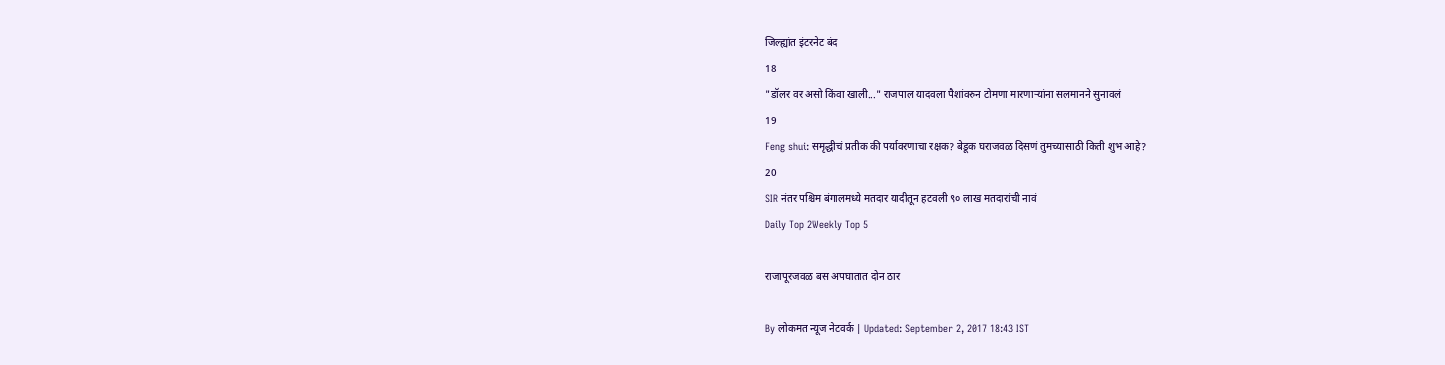जिल्ह्यांत इंटरनेट बंद
18
"डॉलर वर असो किंवा खाली..." राजपाल यादवला पैशांवरुन टोमणा मारणाऱ्यांना सलमानने सुनावलं
19
Feng shui: समृद्धीचं प्रतीक की पर्यावरणाचा रक्षक? बेडूक घराजवळ दिसणं तुमच्यासाठी किती शुभ आहे?
20
SIR नंतर पश्चिम बंगालमध्ये मतदार यादीतून हटवली ९० लाख मतदारांची नावं
Daily Top 2Weekly Top 5

राजापूरजवळ बस अपघातात दोन ठार

By लोकमत न्यूज नेटवर्क | Updated: September 2, 2017 18:43 IST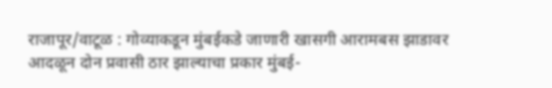राजापूर/वाटूळ : गोव्याकडून मुंबईकडे जाणारी खासगी आरामबस झाडावर आदळून दोन प्रवासी ठार झाल्याचा प्रकार मुंबई-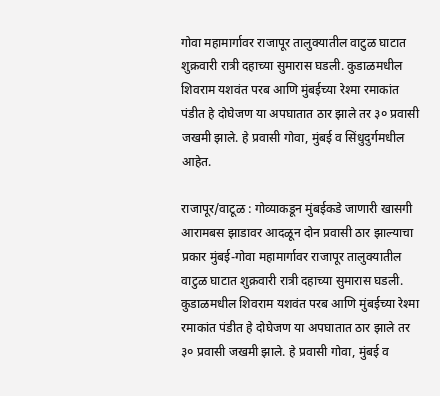गोवा महामार्गावर राजापूर तालुक्यातील वाटुळ घाटात शुक्रवारी रात्री दहाच्या सुमारास घडली. कुडाळमधील शिवराम यशवंत परब आणि मुंबईच्या रेश्मा रमाकांत पंडीत हे दोघेजण या अपघातात ठार झाले तर ३० प्रवासी जखमी झाले. हे प्रवासी गोवा, मुंबई व सिंधुदुर्गमधील आहेत.

राजापूर/वाटूळ : गोव्याकडून मुंबईकडे जाणारी खासगी आरामबस झाडावर आदळून दोन प्रवासी ठार झाल्याचा प्रकार मुंबई-गोवा महामार्गावर राजापूर तालुक्यातील वाटुळ घाटात शुक्रवारी रात्री दहाच्या सुमारास घडली. कुडाळमधील शिवराम यशवंत परब आणि मुंबईच्या रेश्मा रमाकांत पंडीत हे दोघेजण या अपघातात ठार झाले तर ३० प्रवासी जखमी झाले. हे प्रवासी गोवा, मुंबई व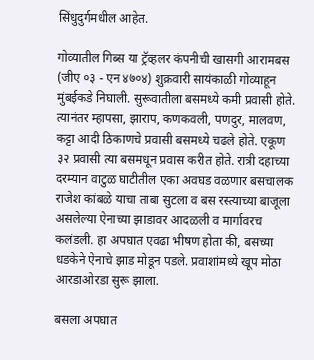सिंधुदुर्गमधील आहेत.

गोव्यातील गिब्स या ट्रॅव्हलर कंपनीची खासगी आरामबस (जीए ०३ - एन ४७०४) शुक्रवारी सायंकाळी गोव्याहून मुंबईकडे निघाली. सुरूवातीला बसमध्ये कमी प्रवासी होते. त्यानंतर म्हापसा, झाराप, कणकवली, पणदुर, मालवण, कट्टा आदी ठिकाणचे प्रवासी बसमध्ये चढले होते. एकूण ३२ प्रवासी त्या बसमधून प्रवास करीत होते. रात्री दहाच्या दरम्यान वाटुळ घाटीतील एका अवघड वळणार बसचालक राजेश कांबळे याचा ताबा सुटला व बस रस्त्याच्या बाजूला असलेल्या ऐनाच्या झाडावर आदळली व मार्गावरच कलंडली. हा अपघात एवढा भीषण होता की, बसच्या धडकेने ऐनाचे झाड मोडून पडले. प्रवाशांमध्ये खूप मोठा आरडाओरडा सुरू झाला.

बसला अपघात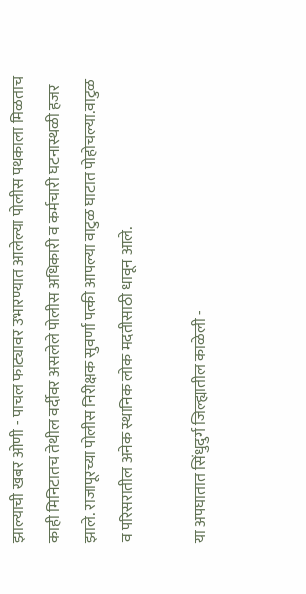झाल्याची खबर ओणी - पाचल फाट्यावर उभारण्यात आलेल्या पोलीस पथकाला मिळताच काही मिनिटातच तेथील वर्दीवर असलेले पोलीस अधिकारी व कर्मचारी घटनास्थळी हजर झाले. राजापूरच्या पोलीस निरीक्षक सुवर्णा पत्की आपल्या वाटुळ घाटात पोहोचल्या.वाटुळ व परिसरातील अनेक स्थानिक लोक मदतीसाठी धावून आले.

या अपघातात सिंधुदुर्ग जिल्ह्यातील काळेली -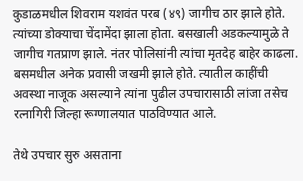कुडाळमधील शिवराम यशवंत परब (४९) जागीच ठार झाले होते. त्यांच्या डोक्याचा चेंदामेंदा झाला होता. बसखाली अडकल्यामुळे ते जागीच गतप्राण झाले. नंतर पोलिसांनी त्यांचा मृतदेह बाहेर काढला. बसमधील अनेक प्रवासी जखमी झाले होते. त्यातील काहींची अवस्था नाजूक असल्याने त्यांना पुढील उपचारासाठी लांजा तसेच रत्नागिरी जिल्हा रूग्णालयात पाठविण्यात आले.

तेथे उपचार सुरु असताना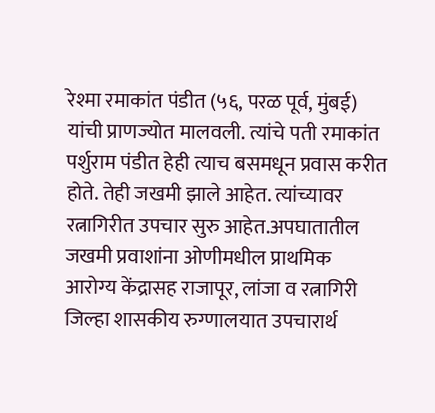रेश्मा रमाकांत पंडीत (५६, परळ पूर्व, मुंबई) यांची प्राणज्योत मालवली. त्यांचे पती रमाकांत पर्शुराम पंडीत हेही त्याच बसमधून प्रवास करीत होते. तेही जखमी झाले आहेत. त्यांच्यावर रत्नागिरीत उपचार सुरु आहेत.अपघातातील जखमी प्रवाशांना ओणीमधील प्राथमिक आरोग्य केंद्रासह राजापूर, लांजा व रत्नागिरी जिल्हा शासकीय रुग्णालयात उपचारार्थ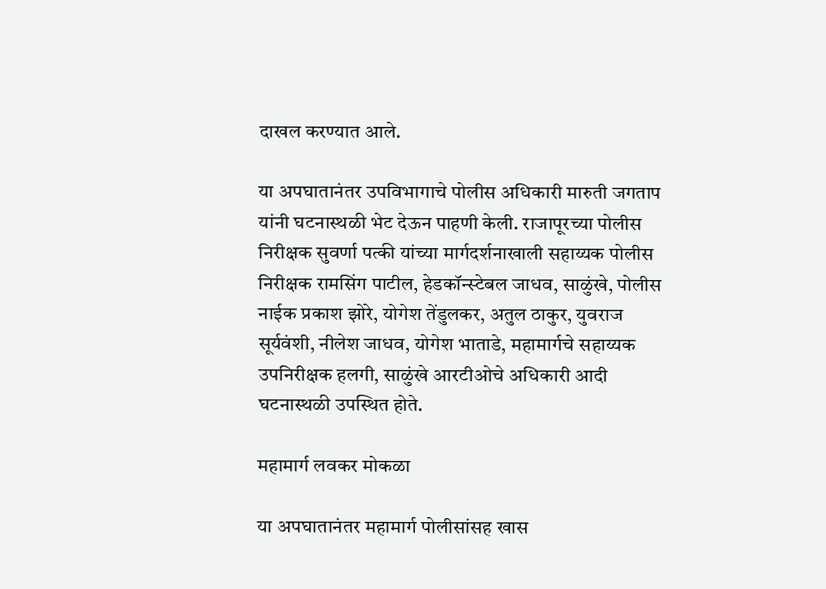दाखल करण्यात आले.

या अपघातानंतर उपविभागाचे पोलीस अधिकारी मारुती जगताप यांनी घटनास्थळी भेट देऊन पाहणी केली. राजापूरच्या पोलीस निरीक्षक सुवर्णा पत्की यांच्या मार्गदर्शनाखाली सहाय्यक पोलीस निरीक्षक रामसिंग पाटील, हेडकॉन्स्टेबल जाधव, साळुंखे, पोलीस नाईक प्रकाश झोरे, योगेश तेंडुलकर, अतुल ठाकुर, युवराज सूर्यवंशी, नीलेश जाधव, योगेश भाताडे, महामार्गचे सहाय्यक उपनिरीक्षक हलगी, साळुंखे आरटीओचे अधिकारी आदी घटनास्थळी उपस्थित होते.

महामार्ग लवकर मोकळा

या अपघातानंतर महामार्ग पोलीसांसह खास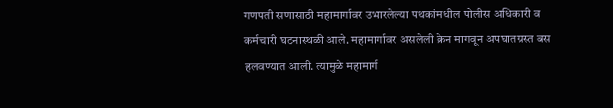गणपती सणासाठी महामार्गावर उभारलेल्या पथकांमधील पोलीस अधिकारी व कर्मचारी घटनास्थळी आले. महामार्गावर असलेली क्रेन मागवून अपघातग्रस्त बस हलवण्यात आली. त्यामुळे महामार्ग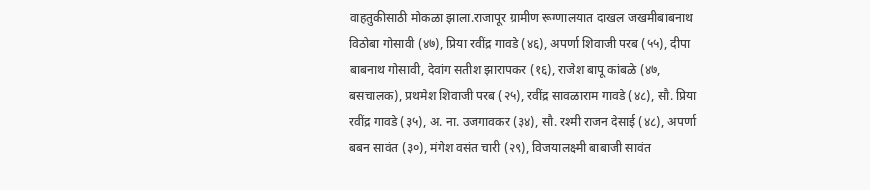वाहतुकीसाठी मोकळा झाला.राजापूर ग्रामीण रूग्णालयात दाखल जखमीबाबनाथ विठोबा गोसावी (४७), प्रिया रवींद्र गावडे (४६), अपर्णा शिवाजी परब (५५), दीपा बाबनाथ गोसावी, देवांग सतीश झारापकर (१६), राजेश बापू कांबळे (४७, बसचालक), प्रथमेश शिवाजी परब (२५), रवींद्र सावळाराम गावडे (४८), सौ. प्रिया रवींद्र गावडे (३५), अ. ना. उजगावकर (३४), सौ. रश्मी राजन देसाई (४८), अपर्णा बबन सावंत (३०), मंगेश वसंत चारी (२९), विजयालक्ष्मी बाबाजी सावंत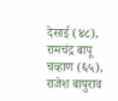देसाई (४८), रामचंद्र बापू चव्हाण (६५), राजेश बापुराव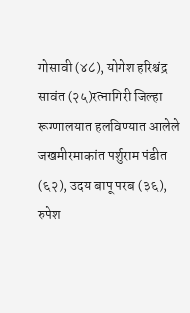गोसावी (४८), योगेश हरिश्चंद्र सावंत (२५)रत्नागिरी जिल्हा रूग्णालयात हलविण्यात आलेले जखमीरमाकांत पर्शुराम पंडीत (६२), उदय बापू परब (३६), रुपेश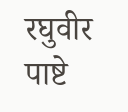रघुवीर पाष्टे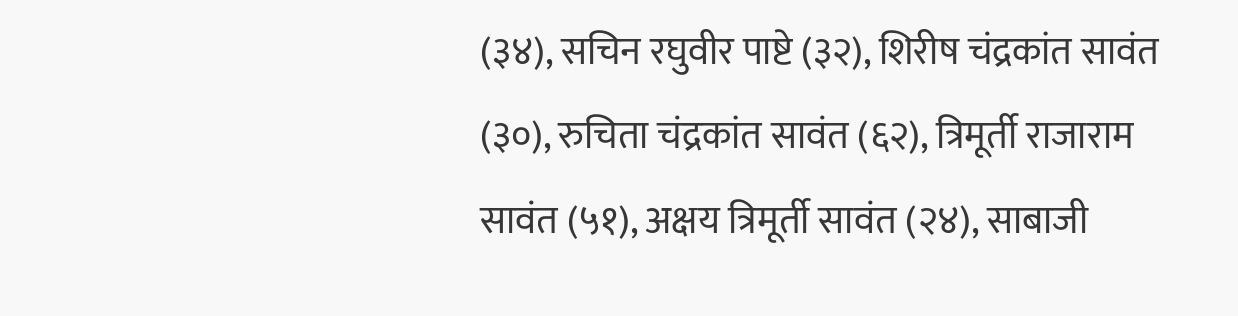(३४), सचिन रघुवीर पाष्टे (३२), शिरीष चंद्रकांत सावंत (३०), रुचिता चंद्रकांत सावंत (६२), त्रिमूर्ती राजाराम सावंत (५१), अक्षय त्रिमूर्ती सावंत (२४), साबाजी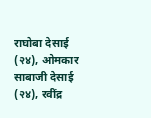राघोबा देसाई (२४), ओमकार साबाजी देसाई (२४), रवींद्र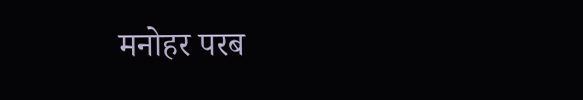मनोहर परब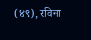(४९), रविना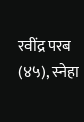रवींद्र परब (४५), स्नेहा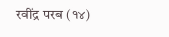रवींद्र परब (१४)